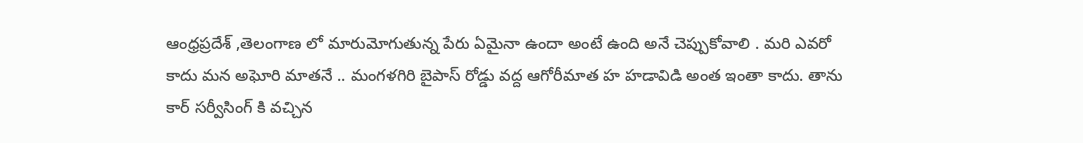ఆంధ్రప్రదేశ్ ,తెలంగాణ లో మారుమోగుతున్న పేరు ఏమైనా ఉందా అంటే ఉంది అనే చెప్పుకోవాలి . మరి ఎవరో కాదు మన అఘోరి మాతనే .. మంగళగిరి బైపాస్ రోడ్డు వద్ద ఆగోరీమాత హ హడావిడి అంత ఇంతా కాదు. తాను కార్ సర్వీసింగ్ కి వచ్చిన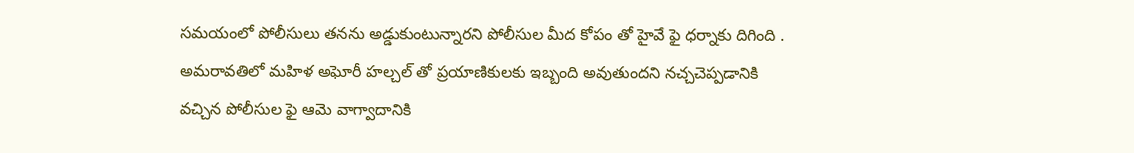సమయంలో పోలీసులు తనను అడ్డుకుంటున్నారని పోలీసుల మీద కోపం తో హైవే ఫై ధర్నాకు దిగింది . అమరావతిలో మహిళ అఘోరీ హల్చల్ తో ప్రయాణికులకు ఇబ్బంది అవుతుందని నచ్చచెప్పడానికి వచ్చిన పోలీసుల ఫై ఆమె వాగ్వాదానికి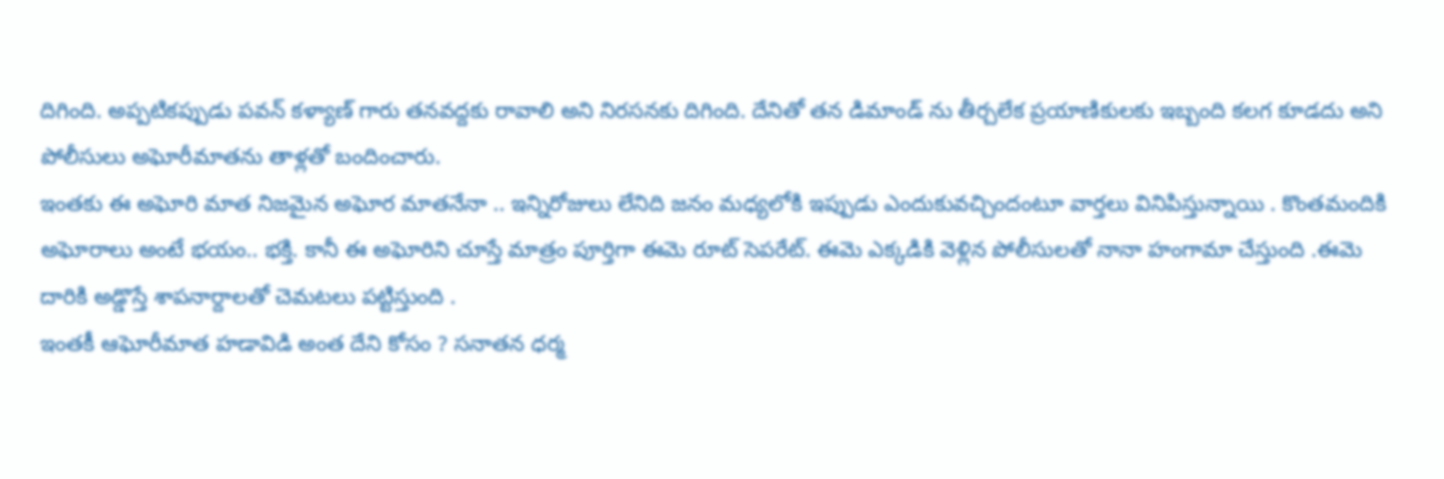దిగింది. అప్పటికప్పుడు పవన్ కళ్యాణ్ గారు తనవద్దకు రావాలి అని నిరసనకు దిగింది. దేనితో తన డిమాండ్ ను తీర్చలేక ప్రయాణికులకు ఇబ్బంది కలగ కూడదు అని పోలీసులు అఘోరీమాతను తాళ్లతో బందించారు.
ఇంతకు ఈ అఘోరి మాత నిజమైన అఘోర మాతనేనా .. ఇన్నిరోజులు లేనిది జనం మధ్యలోకి ఇప్పుడు ఎందుకువచ్చిందంటూ వార్తలు వినిపిస్తున్నాయి . కొంతమందికి అఘోరాలు అంటే భయం.. భక్తి. కానీ ఈ అఘోరిని చూస్తే మాత్రం పూర్తిగా ఈమె రూట్ సెపరేట్. ఈమె ఎక్కడికి వెళ్లిన పోలీసులతో నానా హంగామా చేస్తుంది .ఈమె దారికి అడ్డొస్తే శాపనార్దాలతో చెమటలు పట్టిస్తుంది .
ఇంతకీ ఆఘోరీమాత హడావిడి అంత దేని కోసం ? సనాతన ధర్మ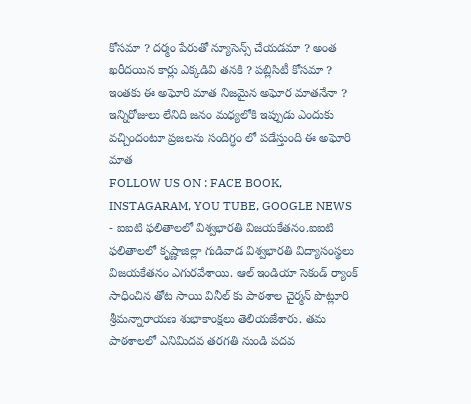కోసమా ? దర్మం పేరుతో న్యూసెన్స్ చేయడమా ? అంత ఖరీదయిన కార్లు ఎక్కడివి తనకి ? పబ్లిసిటీ కోసమా ? ఇంతకు ఈ అఘోరి మాత నిజమైన అఘోర మాతనేనా ? ఇన్నిరోజులు లేనిది జనం మధ్యలోకి ఇప్పుడు ఎందుకు వచ్చిందంటూ ప్రజలను సందిగ్ధం లో పడేస్తుంది ఈ అఘోరి మాత
FOLLOW US ON : FACE BOOK, INSTAGARAM, YOU TUBE, GOOGLE NEWS
- ఐఐటి ఫలితాలలో విశ్వభారతి విజయకేతనం.ఐఐటి ఫలితాలలో కృష్ణాజిల్లా గుడివాడ విశ్వభారతి విద్యాసంస్థలు విజయకేతనం ఎగురవేశాయి. ఆల్ ఇండియా సెకండ్ ర్యాంక్ సాధించిన తోట సాయి వినీల్ కు పాఠశాల చైర్మన్ పొట్లూరి శ్రీమన్నారాయణ శుభాకాంక్షలు తెలియజేశారు. తమ పాఠశాలలో ఎనిమిదవ తరగతి నుండి పదవ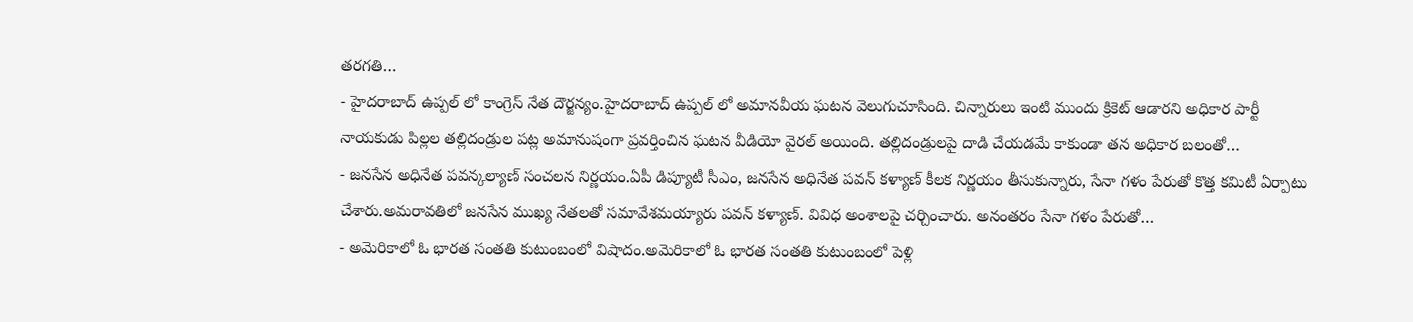తరగతి…
- హైదరాబాద్ ఉప్పల్ లో కాంగ్రెస్ నేత దౌర్జన్యం.హైదరాబాద్ ఉప్పల్ లో అమానవీయ ఘటన వెలుగుచూసింది. చిన్నారులు ఇంటి ముందు క్రికెట్ ఆడారని అధికార పార్టీ నాయకుడు పిల్లల తల్లిదండ్రుల పట్ల అమానుషంగా ప్రవర్తించిన ఘటన వీడియో వైరల్ అయింది. తల్లిదండ్రులపై దాడి చేయడమే కాకుండా తన అధికార బలంతో…
- జనసేన అధినేత పవన్కల్యాణ్ సంచలన నిర్ణయం.ఏపీ డిప్యూటీ సీఎం, జనసేన అధినేత పవన్ కళ్యాణ్ కీలక నిర్ణయం తీసుకున్నారు, సేనా గళం పేరుతో కొత్త కమిటీ ఏర్పాటు చేశారు.అమరావతిలో జనసేన ముఖ్య నేతలతో సమావేశమయ్యారు పవన్ కళ్యాణ్. వివిధ అంశాలపై చర్చించారు. అనంతరం సేనా గళం పేరుతో…
- అమెరికాలో ఓ భారత సంతతి కుటుంబంలో విషాదం.అమెరికాలో ఓ భారత సంతతి కుటుంబంలో పెళ్లి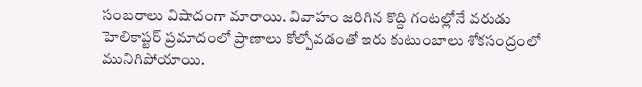సంబరాలు విషాదంగా మారాయి. వివాహం జరిగిన కొద్ది గంటల్లోనే వరుడు హెలికాప్టర్ ప్రమాదంలో ప్రాణాలు కోల్పోవడంతో ఇరు కుటుంబాలు శోకసంద్రంలో మునిగిపోయాయి.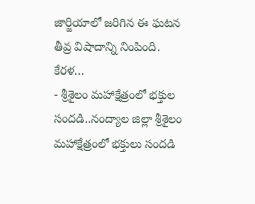జార్జియాలో జరిగిన ఈ ఘటన తీవ్ర విషాదాన్ని నింపింది. కేరళ…
- శ్రీశైలం మహాక్షేత్రంలో భక్తుల సందడి..నంద్యాల జిల్లా శ్రీశైలం మహాక్షేత్రంలో భక్తులు సందడి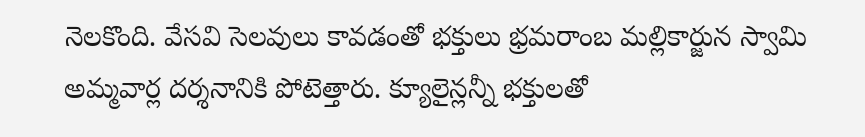నెలకొంది. వేసవి సెలవులు కావడంతో భక్తులు భ్రమరాంబ మల్లికార్జున స్వామి అమ్మవార్ల దర్శనానికి పోటెత్తారు. క్యూలైన్లన్నీ భక్తులతో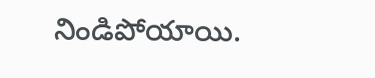నిండిపోయాయి.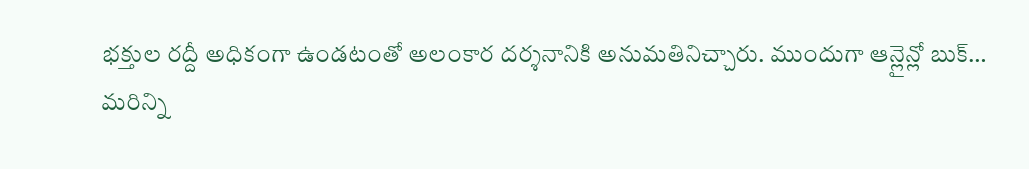భక్తుల రద్దీ అధికంగా ఉండటంతో అలంకార దర్శనానికి అనుమతినిచ్చారు. ముందుగా ఆన్లైన్లో బుక్…
మరిన్ని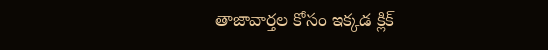తాజావార్తల కోసం ఇక్కడ క్లిక్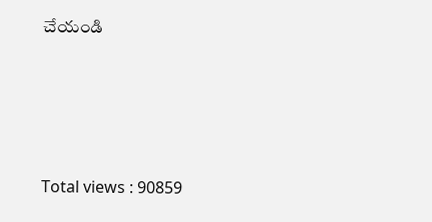చేయండి




Total views : 90859